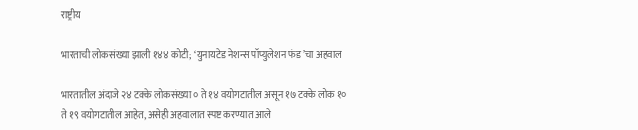राष्ट्रीय

भारताची लोकसंख्या झाली १४४ कोटी; ‘युनायटेड नेशन्स पॉप्युलेशन फंड’चा अहवाल

भारतातील अंदाजे २४ टक्के लोकसंख्या ० ते १४ वयोगटातील असून १७ टक्के लोक १० ते १९ वयोगटातील आहेत, असेही अहवालात स्पष्ट करण्यात आले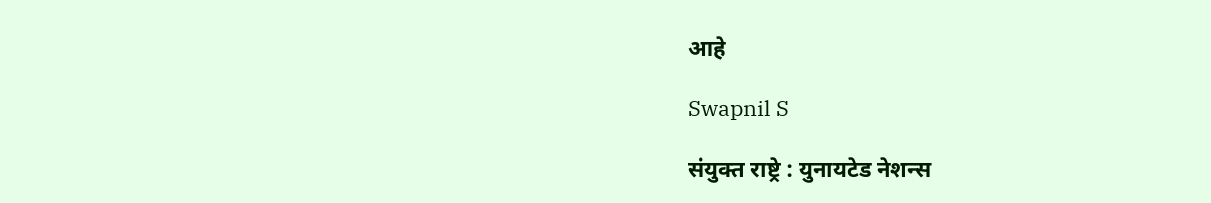आहे

Swapnil S

संयुक्त राष्ट्रे : युनायटेड नेशन्स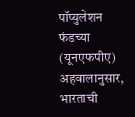पॉप्युलेशन फंडच्या (यूनएफपीए) अहवालानुसार, भारताची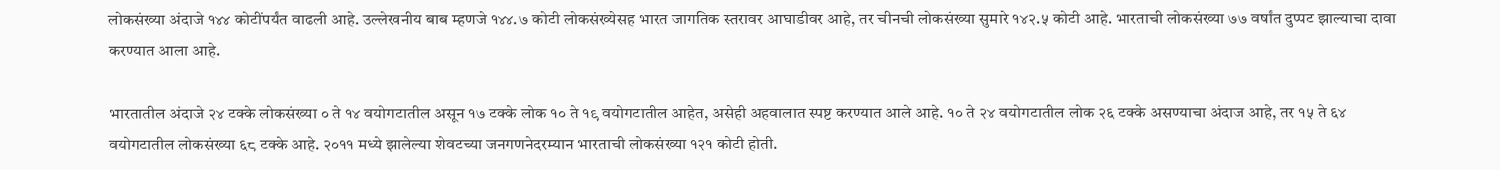लोकसंख्या अंदाजे १४४ कोटींपर्यंत वाढली आहे. उल्लेखनीय बाब म्हणजे १४४.७ कोटी लोकसंख्येसह भारत जागतिक स्तरावर आघाडीवर आहे, तर चीनची लोकसंख्या सुमारे १४२.५ कोटी आहे. भारताची लोकसंख्या ७७ वर्षांत दुप्पट झाल्याचा दावा करण्यात आला आहे.

भारतातील अंदाजे २४ टक्के लोकसंख्या ० ते १४ वयोगटातील असून १७ टक्के लोक १० ते १९ वयोगटातील आहेत, असेही अहवालात स्पष्ट करण्यात आले आहे. १० ते २४ वयोगटातील लोक २६ टक्के असण्याचा अंदाज आहे, तर १५ ते ६४ वयोगटातील लोकसंख्या ६८ टक्के आहे. २०११ मध्ये झालेल्या शेवटच्या जनगणनेदरम्यान भारताची लोकसंख्या १२१ कोटी होती.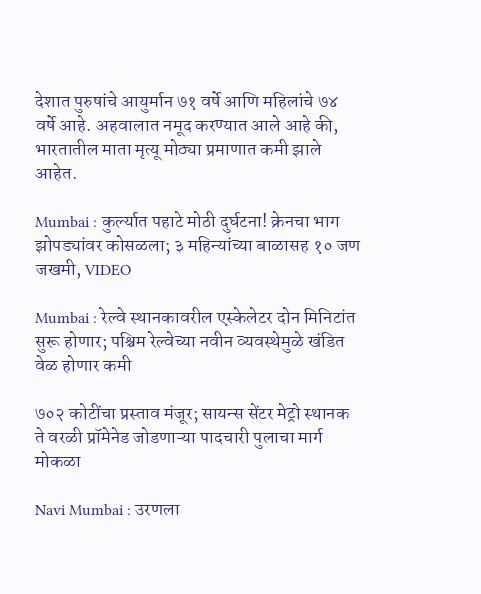देशात पुरुषांचे आयुर्मान ७१ वर्षे आणि महिलांचे ७४ वर्षे आहे. अहवालात नमूद करण्यात आले आहे की, भारतातील माता मृत्यू मोठ्या प्रमाणात कमी झाले आहेत.

Mumbai : कुर्ल्यात पहाटे मोठी दुर्घटना! क्रेनचा भाग झोपड्यांवर कोसळला; ३ महिन्यांच्या बाळासह १० जण जखमी, VIDEO

Mumbai : रेल्वे स्थानकावरील एस्केलेटर दोन मिनिटांत सुरू होणार; पश्चिम रेल्वेच्या नवीन व्यवस्थेमुळे खंडित वेळ होणार कमी

७०२ कोटींचा प्रस्ताव मंजूर; सायन्स सेंटर मेट्रो स्थानक ते वरळी प्रॉमेनेड जोडणाऱ्या पादचारी पुलाचा मार्ग मोकळा

Navi Mumbai : उरणला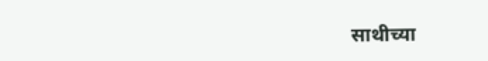साथीच्या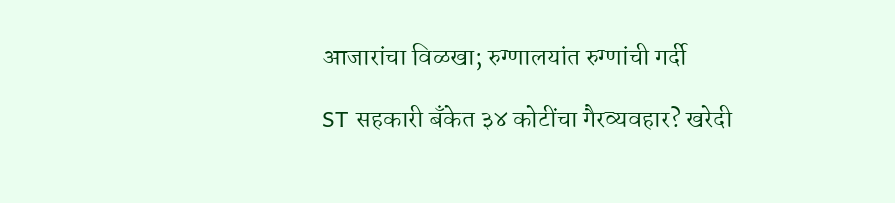आजारांचा विळखा; रुग्णालयांत रुग्णांची गर्दी

ST सहकारी बँकेत ३४ कोटींचा गैरव्यवहार? खरेदी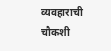व्यवहाराची चौकशी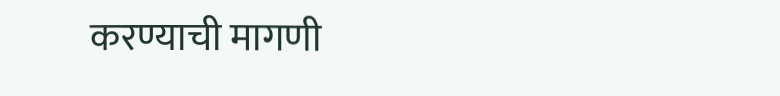करण्याची मागणी